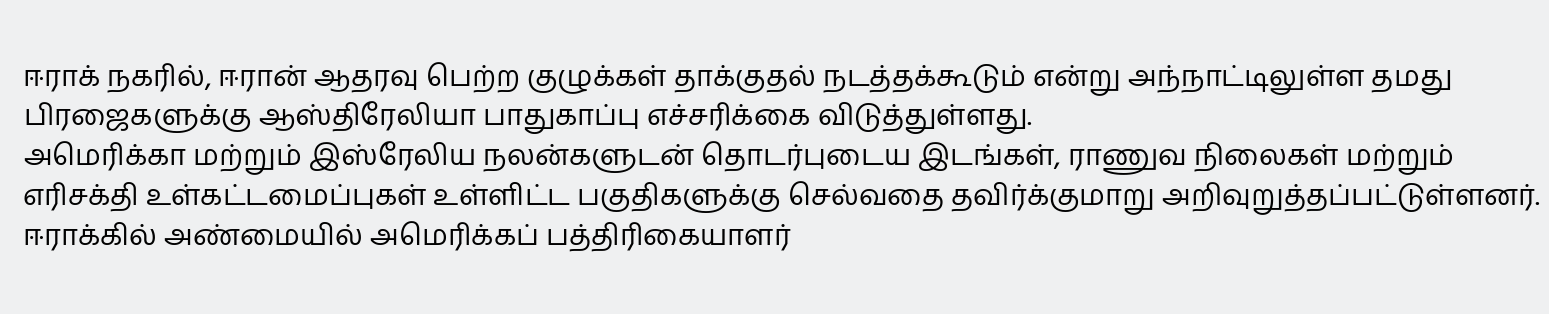ஈராக் நகரில், ஈரான் ஆதரவு பெற்ற குழுக்கள் தாக்குதல் நடத்தக்கூடும் என்று அந்நாட்டிலுள்ள தமது பிரஜைகளுக்கு ஆஸ்திரேலியா பாதுகாப்பு எச்சரிக்கை விடுத்துள்ளது.
அமெரிக்கா மற்றும் இஸ்ரேலிய நலன்களுடன் தொடர்புடைய இடங்கள், ராணுவ நிலைகள் மற்றும் எரிசக்தி உள்கட்டமைப்புகள் உள்ளிட்ட பகுதிகளுக்கு செல்வதை தவிர்க்குமாறு அறிவுறுத்தப்பட்டுள்ளனர்.
ஈராக்கில் அண்மையில் அமெரிக்கப் பத்திரிகையாளர்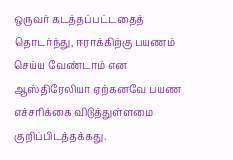ஒருவர் கடத்தப்பட்டதைத் தொடர்ந்து, ஈராக்கிற்கு பயணம் செய்ய வேண்டாம் என ஆஸ்திரேலியா ஏற்கனவே பயண எச்சரிக்கை விடுத்துள்ளமை குறிப்பிடத்தக்கது.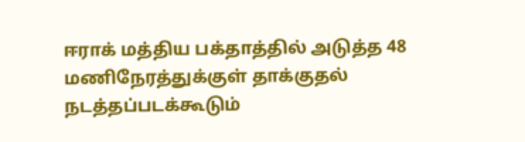ஈராக் மத்திய பக்தாத்தில் அடுத்த 48 மணிநேரத்துக்குள் தாக்குதல் நடத்தப்படக்கூடும்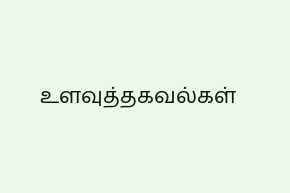உளவுத்தகவல்கள்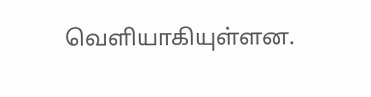வெளியாகியுள்ளன.